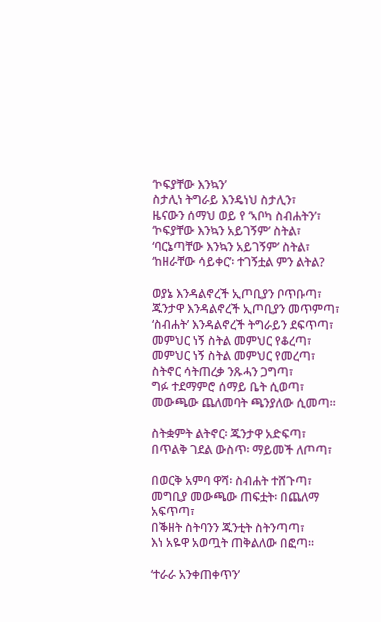‘ኮፍያቸው እንኳን’
ስታሊነ ትግራይ እንዴነህ ስታሊን፣
ዜናውን ሰማህ ወይ የ ‘ኣቦካ ስብሐትን’፣
‘ኮፍያቸው እንኳን አይገኝም’ ስትል፣
‘ባርኔጣቸው እንኳን አይገኝም’ ስትል፣
‘ከዘራቸው ሳይቀር’፡ ተገኝቷል ምን ልትል?

ወያኔ እንዳልኖረች ኢጦቢያን ቦጥቡጣ፣
ጁንታዋ እንዳልኖረች ኢጦቢያን መጥምጣ፣
‘ስብሐት’ እንዳልኖረች ትግራይን ደፍጥጣ፣
መምህር ነኝ ስትል መምህር የቆረጣ፣
መምህር ነኝ ስትል መምህር የመረጣ፣
ስትኖር ሳትጠረቃ ንጹሓን ጋግጣ፣
ግፉ ተደማምሮ ሰማይ ቤት ሲወጣ፣
መውጫው ጨለመባት ጫንያለው ሲመጣ።

ስትቋምት ልትኖር፡ ጁንታዋ አድፍጣ፣
በጥልቅ ገደል ውስጥ፡ ማይመች ለጦጣ፣

በወርቅ አምባ ዋሻ፡ ስብሐት ተሸጉጣ፣
መግቢያ መውጫው ጠፍቷት፡ በጨለማ አፍጥጣ፣
በቕዘት ስትባንን ጁንቲት ስትንጣጣ፣
እነ አዬዋ አወጧት ጠቅልለው በፎጣ።

‘ተራራ አንቀጠቀጥን’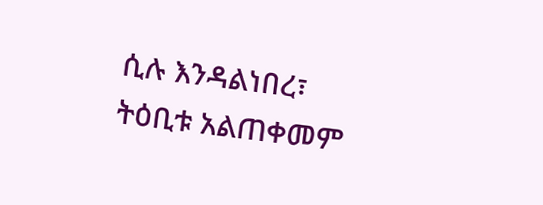ሲሉ እንዳልነበረ፣
ትዕቢቱ አልጠቀመም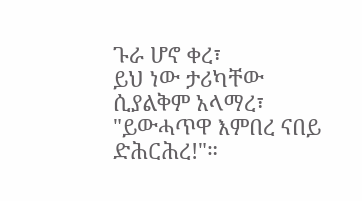ጉራ ሆኖ ቀረ፣
ይህ ነው ታሪካቸው ሲያልቅም አላማረ፣
"ይውሓጥዋ እምበረ ናበይ ድሕርሕረ!"።